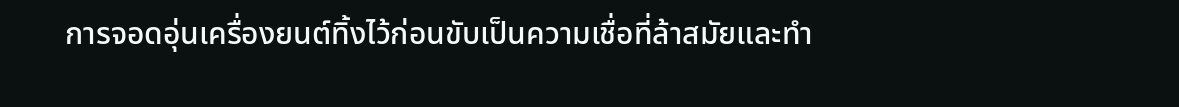การจอดอุ่นเครื่องยนต์ทิ้งไว้ก่อนขับเป็นความเชื่อที่ล้าสมัยและทำ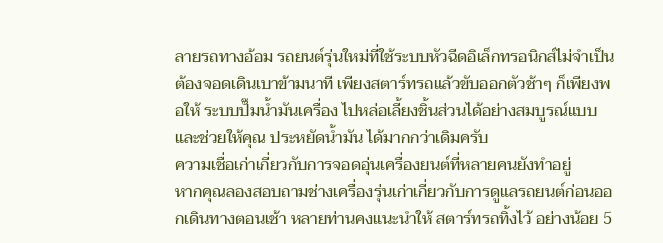ลายรถทางอ้อม รถยนต์รุ่นใหม่ที่ใช้ระบบหัวฉีดอิเล็กทรอนิกส์ไม่จำเป็นต้องจอดเดินเบาข้ามนาที เพียงสตาร์ทรถแล้วขับออกตัวช้าๆ ก็เพียงพอให้ ระบบปั๊มน้ำมันเครื่อง ไปหล่อเลี้ยงชิ้นส่วนได้อย่างสมบูรณ์แบบและช่วยให้คุณ ประหยัดน้ำมัน ได้มากกว่าเดิมครับ
ความเชื่อเก่าเกี่ยวกับการจอดอุ่นเครื่องยนต์ที่หลายคนยังทำอยู่
หากคุณลองสอบถามช่างเครื่องรุ่นเก่าเกี่ยวกับการดูแลรถยนต์ก่อนออกเดินทางตอนเช้า หลายท่านคงแนะนำให้ สตาร์ทรถทิ้งไว้ อย่างน้อย 5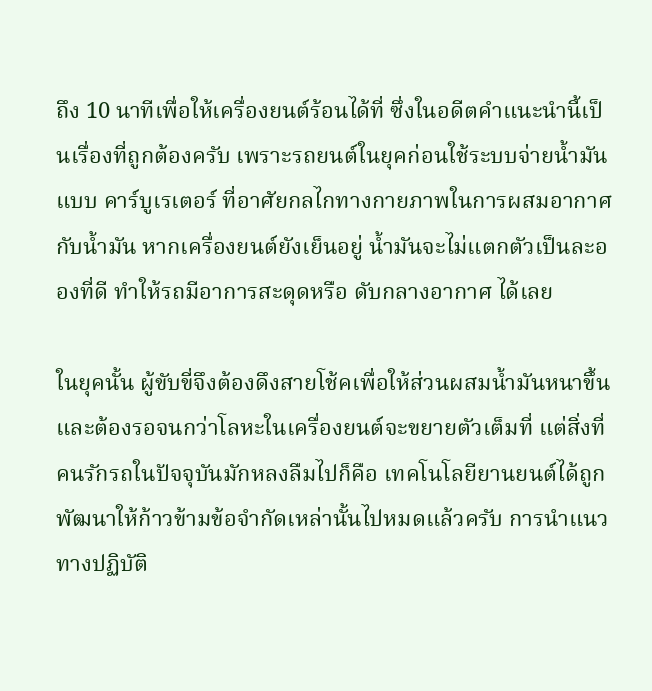ถึง 10 นาทีเพื่อให้เครื่องยนต์ร้อนได้ที่ ซึ่งในอดีตคำแนะนำนี้เป็นเรื่องที่ถูกต้องครับ เพราะรถยนต์ในยุคก่อนใช้ระบบจ่ายน้ำมันแบบ คาร์บูเรเตอร์ ที่อาศัยกลไกทางกายภาพในการผสมอากาศกับน้ำมัน หากเครื่องยนต์ยังเย็นอยู่ น้ำมันจะไม่แตกตัวเป็นละอองที่ดี ทำให้รถมีอาการสะดุดหรือ ดับกลางอากาศ ได้เลย

ในยุคนั้น ผู้ขับขี่จึงต้องดึงสายโช้คเพื่อให้ส่วนผสมน้ำมันหนาขึ้น และต้องรอจนกว่าโลหะในเครื่องยนต์จะขยายตัวเต็มที่ แต่สิ่งที่คนรักรถในปัจจุบันมักหลงลืมไปก็คือ เทคโนโลยียานยนต์ได้ถูกพัฒนาให้ก้าวข้ามข้อจำกัดเหล่านั้นไปหมดแล้วครับ การนำแนวทางปฏิบัติ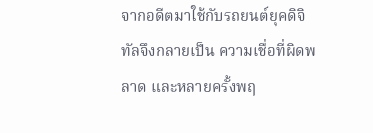จากอดีตมาใช้กับรถยนต์ยุคดิจิทัลจึงกลายเป็น ความเชื่อที่ผิดพลาด และหลายครั้งพฤ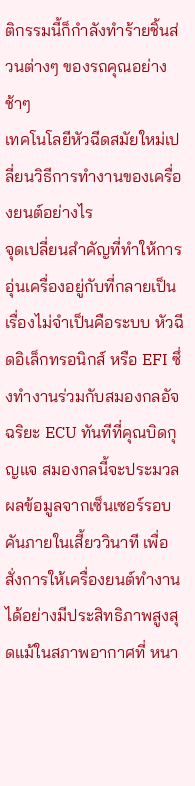ติกรรมนี้ก็กำลังทำร้ายชิ้นส่วนต่างๆ ของรถคุณอย่างช้าๆ
เทคโนโลยีหัวฉีดสมัยใหม่เปลี่ยนวิธีการทำงานของเครื่องยนต์อย่างไร
จุดเปลี่ยนสำคัญที่ทำให้การอุ่นเครื่องอยู่กับที่กลายเป็นเรื่องไม่จำเป็นคือระบบ หัวฉีดอิเล็กทรอนิกส์ หรือ EFI ซึ่งทำงานร่วมกับสมองกลอัจฉริยะ ECU ทันทีที่คุณบิดกุญแจ สมองกลนี้จะประมวลผลข้อมูลจากเซ็นเซอร์รอบคันภายในเสี้ยววินาที เพื่อสั่งการให้เครื่องยนต์ทำงานได้อย่างมีประสิทธิภาพสูงสุดแม้ในสภาพอากาศที่ หนา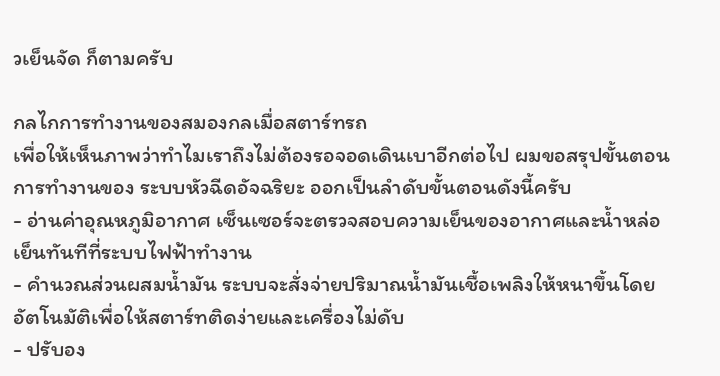วเย็นจัด ก็ตามครับ

กลไกการทำงานของสมองกลเมื่อสตาร์ทรถ
เพื่อให้เห็นภาพว่าทำไมเราถึงไม่ต้องรอจอดเดินเบาอีกต่อไป ผมขอสรุปขั้นตอนการทำงานของ ระบบหัวฉีดอัจฉริยะ ออกเป็นลำดับขั้นตอนดังนี้ครับ
- อ่านค่าอุณหภูมิอากาศ เซ็นเซอร์จะตรวจสอบความเย็นของอากาศและน้ำหล่อเย็นทันทีที่ระบบไฟฟ้าทำงาน
- คำนวณส่วนผสมน้ำมัน ระบบจะสั่งจ่ายปริมาณน้ำมันเชื้อเพลิงให้หนาขึ้นโดยอัตโนมัติเพื่อให้สตาร์ทติดง่ายและเครื่องไม่ดับ
- ปรับอง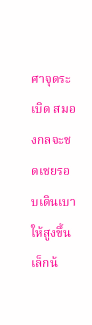ศาจุดระเบิด สมองกลจะชดเชยรอบเดินเบาให้สูงขึ้นเล็กน้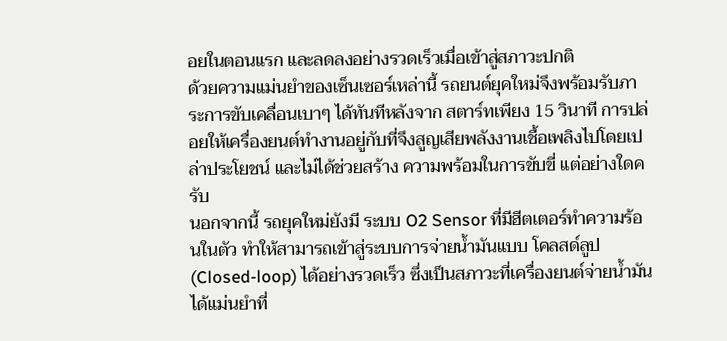อยในตอนแรก และลดลงอย่างรวดเร็วเมื่อเข้าสู่สภาวะปกติ
ด้วยความแม่นยำของเซ็นเซอร์เหล่านี้ รถยนต์ยุคใหม่จึงพร้อมรับภาระการขับเคลื่อนเบาๆ ได้ทันทีหลังจาก สตาร์ทเพียง 15 วินาที การปล่อยให้เครื่องยนต์ทำงานอยู่กับที่จึงสูญเสียพลังงานเชื้อเพลิงไปโดยเปล่าประโยชน์ และไม่ได้ช่วยสร้าง ความพร้อมในการขับขี่ แต่อย่างใดครับ
นอกจากนี้ รถยุคใหม่ยังมี ระบบ O2 Sensor ที่มีฮีตเตอร์ทำความร้อนในตัว ทำให้สามารถเข้าสู่ระบบการจ่ายน้ำมันแบบ โคลสด์ลูป (Closed-loop) ได้อย่างรวดเร็ว ซึ่งเป็นสภาวะที่เครื่องยนต์จ่ายน้ำมันได้แม่นยำที่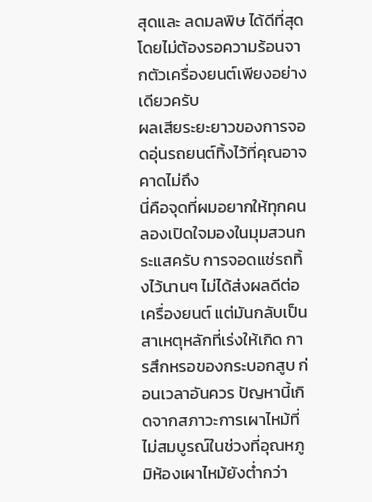สุดและ ลดมลพิษ ได้ดีที่สุดโดยไม่ต้องรอความร้อนจากตัวเครื่องยนต์เพียงอย่างเดียวครับ
ผลเสียระยะยาวของการจอดอุ่นรถยนต์ทิ้งไว้ที่คุณอาจคาดไม่ถึง
นี่คือจุดที่ผมอยากให้ทุกคนลองเปิดใจมองในมุมสวนกระแสครับ การจอดแช่รถทิ้งไว้นานๆ ไม่ได้ส่งผลดีต่อเครื่องยนต์ แต่มันกลับเป็นสาเหตุหลักที่เร่งให้เกิด การสึกหรอของกระบอกสูบ ก่อนเวลาอันควร ปัญหานี้เกิดจากสภาวะการเผาไหม้ที่ไม่สมบูรณ์ในช่วงที่อุณหภูมิห้องเผาไหม้ยังต่ำกว่า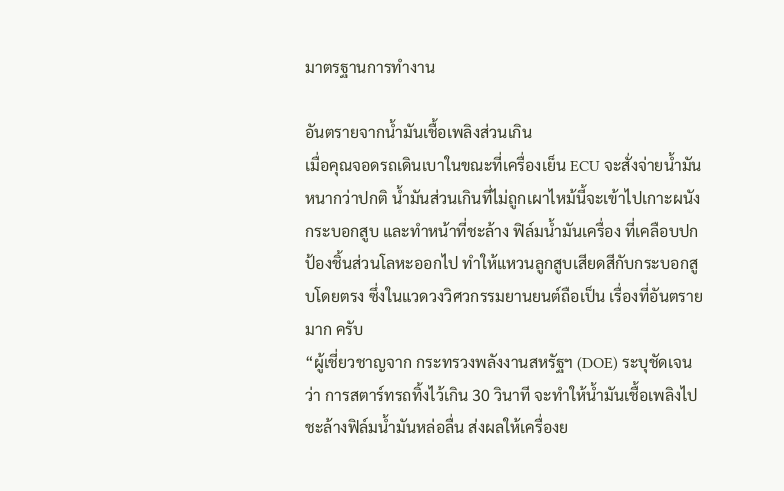มาตรฐานการทำงาน

อันตรายจากน้ำมันเชื้อเพลิงส่วนเกิน
เมื่อคุณจอดรถเดินเบาในขณะที่เครื่องเย็น ECU จะสั่งจ่ายน้ำมันหนากว่าปกติ น้ำมันส่วนเกินที่ไม่ถูกเผาไหม้นี้จะเข้าไปเกาะผนังกระบอกสูบ และทำหน้าที่ชะล้าง ฟิล์มน้ำมันเครื่อง ที่เคลือบปกป้องชิ้นส่วนโลหะออกไป ทำให้แหวนลูกสูบเสียดสีกับกระบอกสูบโดยตรง ซึ่งในแวดวงวิศวกรรมยานยนต์ถือเป็น เรื่องที่อันตรายมาก ครับ
“ผู้เชี่ยวชาญจาก กระทรวงพลังงานสหรัฐฯ (DOE) ระบุชัดเจนว่า การสตาร์ทรถทิ้งไว้เกิน 30 วินาที จะทำให้น้ำมันเชื้อเพลิงไปชะล้างฟิล์มน้ำมันหล่อลื่น ส่งผลให้เครื่องย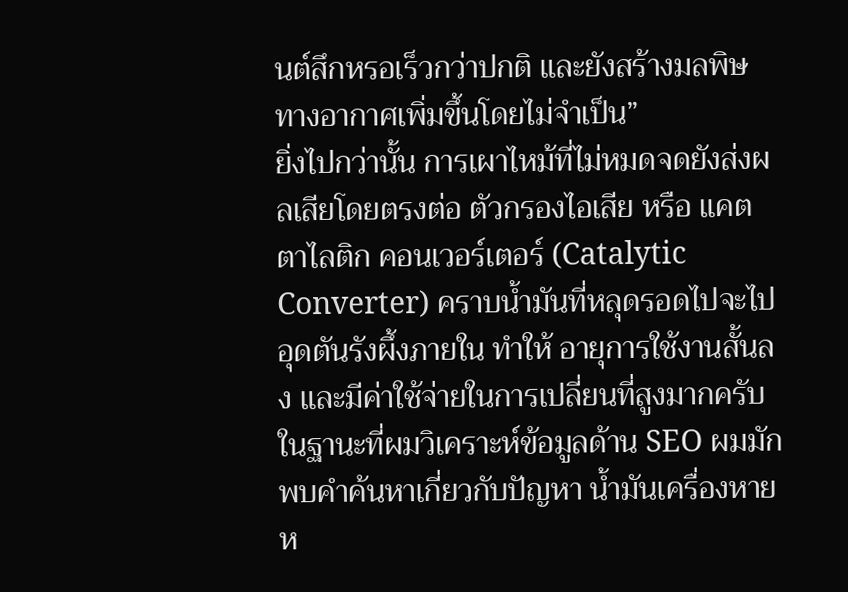นต์สึกหรอเร็วกว่าปกติ และยังสร้างมลพิษทางอากาศเพิ่มขึ้นโดยไม่จำเป็น”
ยิ่งไปกว่านั้น การเผาไหม้ที่ไม่หมดจดยังส่งผลเสียโดยตรงต่อ ตัวกรองไอเสีย หรือ แคตตาไลติก คอนเวอร์เตอร์ (Catalytic Converter) คราบน้ำมันที่หลุดรอดไปจะไปอุดตันรังผึ้งภายใน ทำให้ อายุการใช้งานสั้นลง และมีค่าใช้จ่ายในการเปลี่ยนที่สูงมากครับ
ในฐานะที่ผมวิเคราะห์ข้อมูลด้าน SEO ผมมักพบคำค้นหาเกี่ยวกับปัญหา น้ำมันเครื่องหาย ห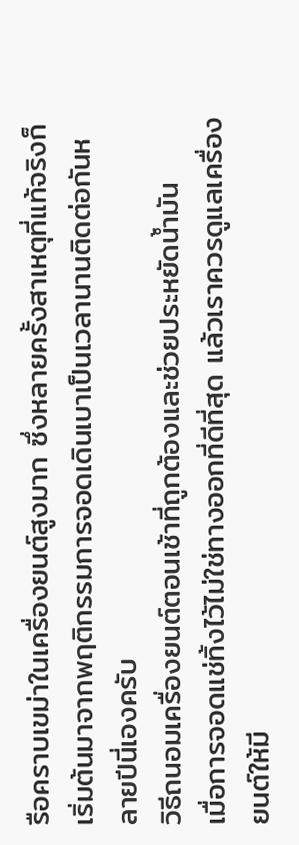รือคราบเขม่าในเครื่องยนต์สูงมาก ซึ่งหลายครั้งสาเหตุที่แท้จริงก็เริ่มต้นมาจากพฤติกรรมการจอดเดินเบาเป็นเวลานานติดต่อกันหลายปีนี่เองครับ
วิธีถนอมเครื่องยนต์ตอนเช้าที่ถูกต้องและช่วยประหยัดน้ำมัน
เมื่อการจอดแช่ทิ้งไว้ไม่ใช่ทางออกที่ดีที่สุด แล้วเราควรดูแลเครื่องยนต์ให้มี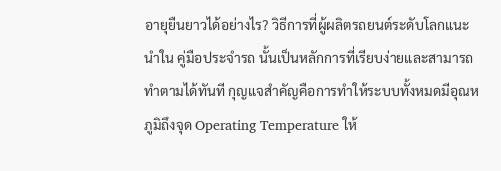อายุยืนยาวได้อย่างไร? วิธีการที่ผู้ผลิตรถยนต์ระดับโลกแนะนำใน คู่มือประจำรถ นั้นเป็นหลักการที่เรียบง่ายและสามารถทำตามได้ทันที กุญแจสำคัญคือการทำให้ระบบทั้งหมดมีอุณหภูมิถึงจุด Operating Temperature ให้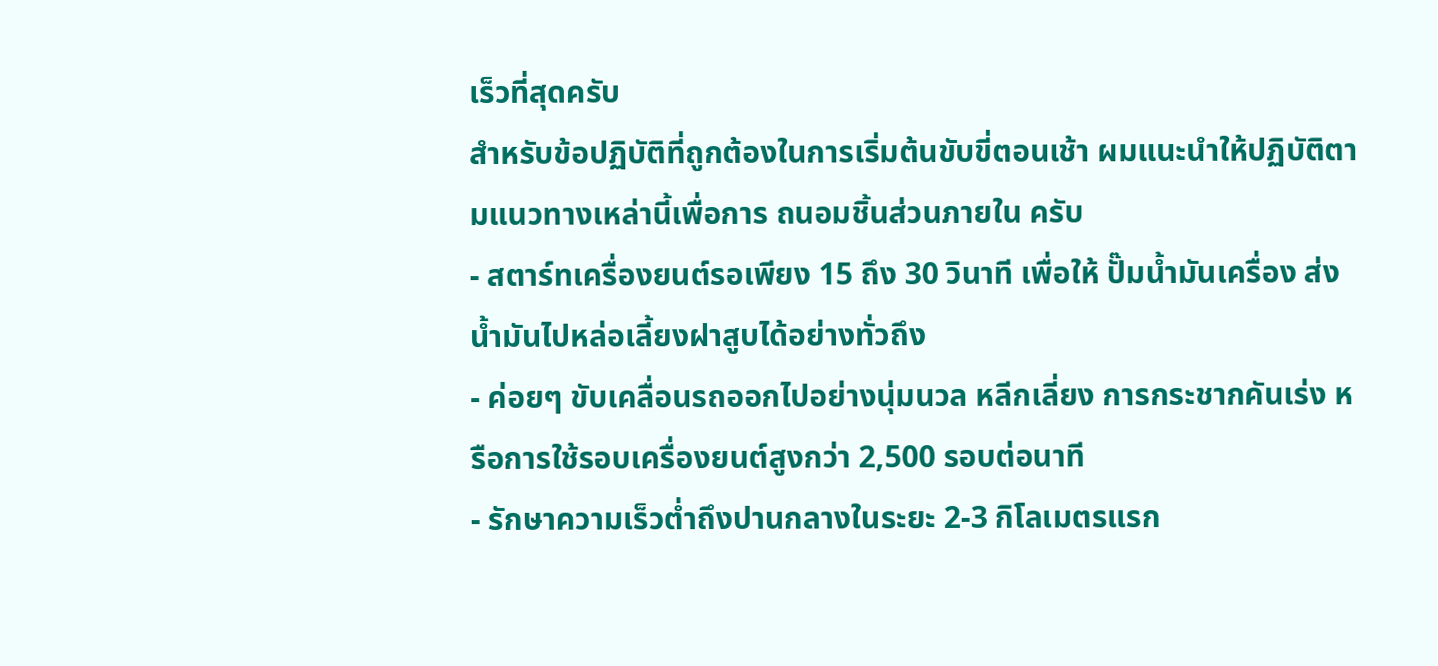เร็วที่สุดครับ
สำหรับข้อปฏิบัติที่ถูกต้องในการเริ่มต้นขับขี่ตอนเช้า ผมแนะนำให้ปฏิบัติตามแนวทางเหล่านี้เพื่อการ ถนอมชิ้นส่วนภายใน ครับ
- สตาร์ทเครื่องยนต์รอเพียง 15 ถึง 30 วินาที เพื่อให้ ปั๊มน้ำมันเครื่อง ส่งน้ำมันไปหล่อเลี้ยงฝาสูบได้อย่างทั่วถึง
- ค่อยๆ ขับเคลื่อนรถออกไปอย่างนุ่มนวล หลีกเลี่ยง การกระชากคันเร่ง หรือการใช้รอบเครื่องยนต์สูงกว่า 2,500 รอบต่อนาที
- รักษาความเร็วต่ำถึงปานกลางในระยะ 2-3 กิโลเมตรแรก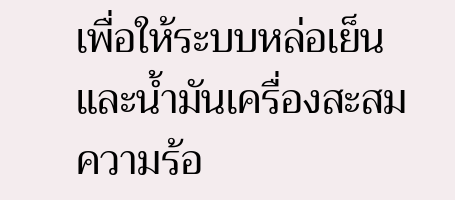เพื่อให้ระบบหล่อเย็นและน้ำมันเครื่องสะสมความร้อ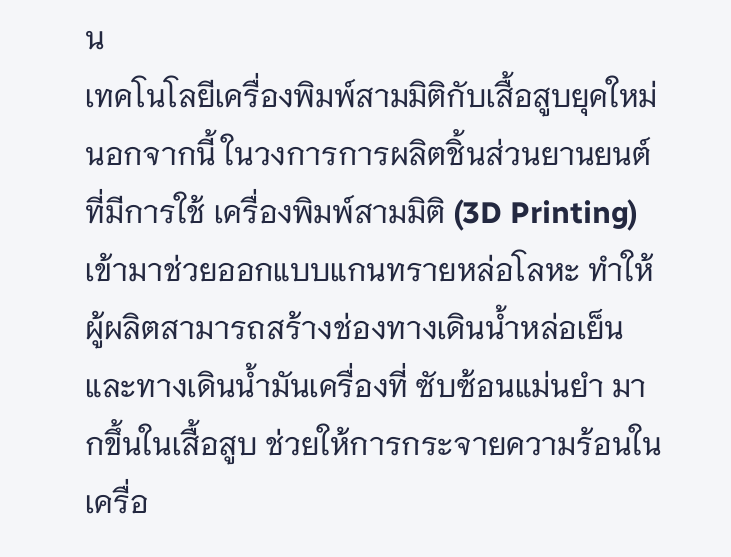น
เทคโนโลยีเครื่องพิมพ์สามมิติกับเสื้อสูบยุคใหม่
นอกจากนี้ ในวงการการผลิตชิ้นส่วนยานยนต์ที่มีการใช้ เครื่องพิมพ์สามมิติ (3D Printing) เข้ามาช่วยออกแบบแกนทรายหล่อโลหะ ทำให้ผู้ผลิตสามารถสร้างช่องทางเดินน้ำหล่อเย็นและทางเดินน้ำมันเครื่องที่ ซับซ้อนแม่นยำ มากขึ้นในเสื้อสูบ ช่วยให้การกระจายความร้อนในเครื่อ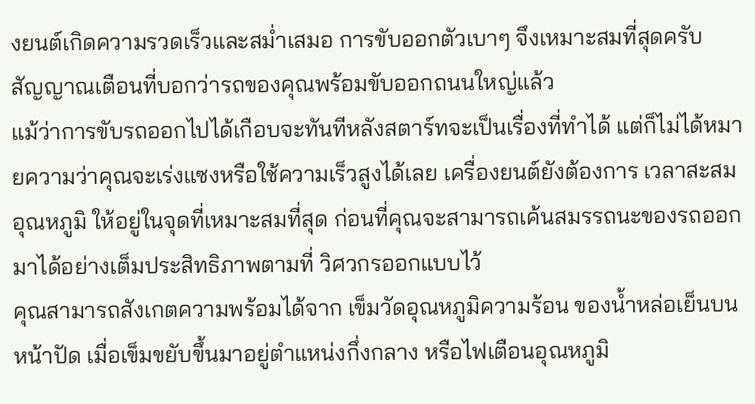งยนต์เกิดความรวดเร็วและสม่ำเสมอ การขับออกตัวเบาๆ จึงเหมาะสมที่สุดครับ
สัญญาณเตือนที่บอกว่ารถของคุณพร้อมขับออกถนนใหญ่แล้ว
แม้ว่าการขับรถออกไปได้เกือบจะทันทีหลังสตาร์ทจะเป็นเรื่องที่ทำได้ แต่ก็ไม่ได้หมายความว่าคุณจะเร่งแซงหรือใช้ความเร็วสูงได้เลย เครื่องยนต์ยังต้องการ เวลาสะสมอุณหภูมิ ให้อยู่ในจุดที่เหมาะสมที่สุด ก่อนที่คุณจะสามารถเค้นสมรรถนะของรถออกมาได้อย่างเต็มประสิทธิภาพตามที่ วิศวกรออกแบบไว้
คุณสามารถสังเกตความพร้อมได้จาก เข็มวัดอุณหภูมิความร้อน ของน้ำหล่อเย็นบนหน้าปัด เมื่อเข็มขยับขึ้นมาอยู่ตำแหน่งกึ่งกลาง หรือไฟเตือนอุณหภูมิ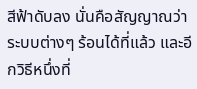สีฟ้าดับลง นั่นคือสัญญาณว่าระบบต่างๆ ร้อนได้ที่แล้ว และอีกวิธีหนึ่งที่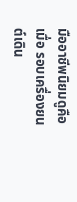มืออาชีพนิยมดูคือเมื่อ รอบเครื่องยนต์เดิน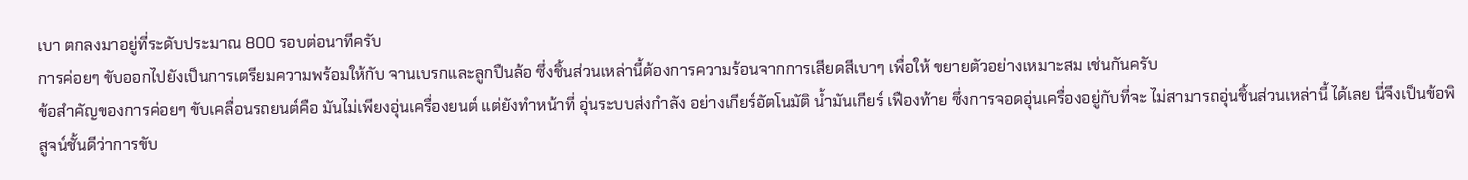เบา ตกลงมาอยู่ที่ระดับประมาณ 800 รอบต่อนาทีครับ
การค่อยๆ ขับออกไปยังเป็นการเตรียมความพร้อมให้กับ จานเบรกและลูกปืนล้อ ซึ่งชิ้นส่วนเหล่านี้ต้องการความร้อนจากการเสียดสีเบาๆ เพื่อให้ ขยายตัวอย่างเหมาะสม เช่นกันครับ
ข้อสำคัญของการค่อยๆ ขับเคลื่อนรถยนต์คือ มันไม่เพียงอุ่นเครื่องยนต์ แต่ยังทำหน้าที่ อุ่นระบบส่งกำลัง อย่างเกียร์อัตโนมัติ น้ำมันเกียร์ เฟืองท้าย ซึ่งการจอดอุ่นเครื่องอยู่กับที่จะ ไม่สามารถอุ่นชิ้นส่วนเหล่านี้ ได้เลย นี่จึงเป็นข้อพิสูจน์ชั้นดีว่าการขับ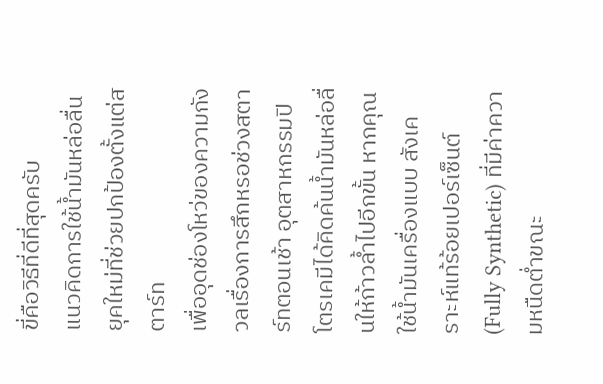ขี่คือวิธีที่ดีที่สุดครับ
แนวคิดการใช้น้ำมันหล่อลื่นยุคใหม่ที่ช่วยปกป้องตั้งแต่สตาร์ท
เพื่ออุดช่องโหว่ของความกังวลเรื่องการสึกหรอช่วงสตาร์ทตอนเช้า อุตสาหกรรมปิโตรเคมีได้คิดค้นน้ำมันหล่อลื่นให้ก้าวล้ำไปอีกขั้น หากคุณใช้น้ำมันเครื่องแบบ สังเคราะห์แท้ร้อยเปอร์เซ็นต์ (Fully Synthetic) ที่มีค่าความหนืดต่ำขณะ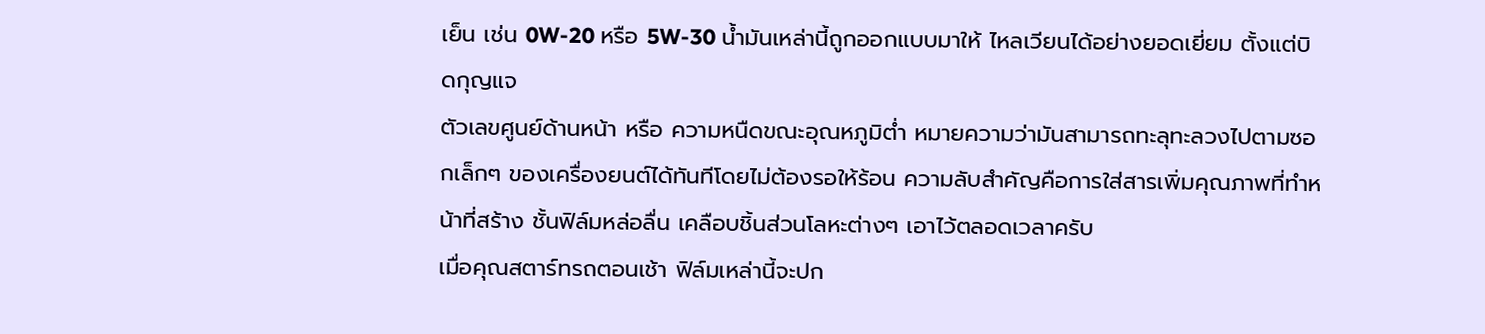เย็น เช่น 0W-20 หรือ 5W-30 น้ำมันเหล่านี้ถูกออกแบบมาให้ ไหลเวียนได้อย่างยอดเยี่ยม ตั้งแต่บิดกุญแจ
ตัวเลขศูนย์ด้านหน้า หรือ ความหนืดขณะอุณหภูมิต่ำ หมายความว่ามันสามารถทะลุทะลวงไปตามซอกเล็กๆ ของเครื่องยนต์ได้ทันทีโดยไม่ต้องรอให้ร้อน ความลับสำคัญคือการใส่สารเพิ่มคุณภาพที่ทำหน้าที่สร้าง ชั้นฟิล์มหล่อลื่น เคลือบชิ้นส่วนโลหะต่างๆ เอาไว้ตลอดเวลาครับ
เมื่อคุณสตาร์ทรถตอนเช้า ฟิล์มเหล่านี้จะปก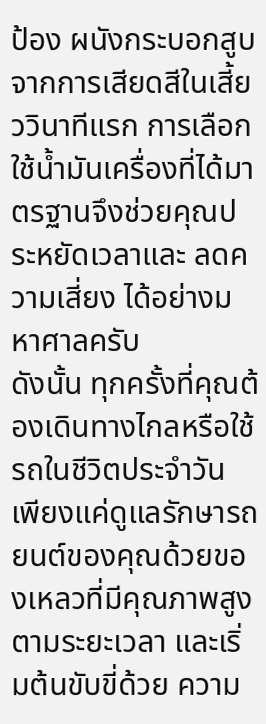ป้อง ผนังกระบอกสูบ จากการเสียดสีในเสี้ยววินาทีแรก การเลือกใช้น้ำมันเครื่องที่ได้มาตรฐานจึงช่วยคุณประหยัดเวลาและ ลดความเสี่ยง ได้อย่างมหาศาลครับ
ดังนั้น ทุกครั้งที่คุณต้องเดินทางไกลหรือใช้รถในชีวิตประจำวัน เพียงแค่ดูแลรักษารถยนต์ของคุณด้วยของเหลวที่มีคุณภาพสูงตามระยะเวลา และเริ่มต้นขับขี่ด้วย ความ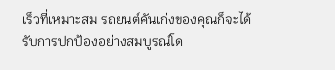เร็วที่เหมาะสม รถยนต์คันเก่งของคุณก็จะได้รับการปกป้องอย่างสมบูรณ์โด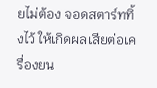ยไม่ต้อง จอดสตาร์ททิ้งไว้ ให้เกิดผลเสียต่อเครื่องยน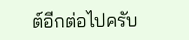ต์อีกต่อไปครับ